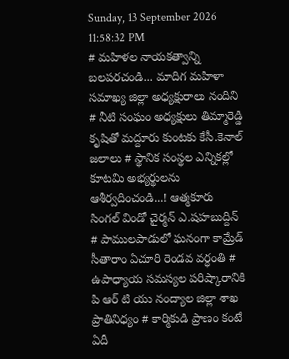Sunday, 13 September 2026 11:58:32 PM
# మహిళల నాయకత్వాన్ని బలపరచండి... మాదిగ మహిళా సమాఖ్య జిల్లా అధ్యక్షురాలు నందిని # నీటి సంఘం అధ్యక్షులు తిమ్మారెడ్డి కృషితో మద్దూరు కుంటకు కేసీ.కెనాల్ జలాలు # స్థానిక సంస్థల ఎన్నికల్లో కూటమి అభ్యర్థులను ఆశీర్వదించండి...! ఆత్మకూరు సింగల్ విండో చైర్మన్ ఎ.షహబుద్దిన్ # పాములపాడులో ఘనంగా కామ్రేడ్ సీతారాం ఏచూరి రెండవ వర్ధంతి # ఉపాధ్యాయ సమస్యల పరిష్కారానికి పి ఆర్ టి యు నంద్యాల జిల్లా శాఖ ప్రాతినిధ్యం # కార్మికుడి ప్రాణం కంటే ఏదీ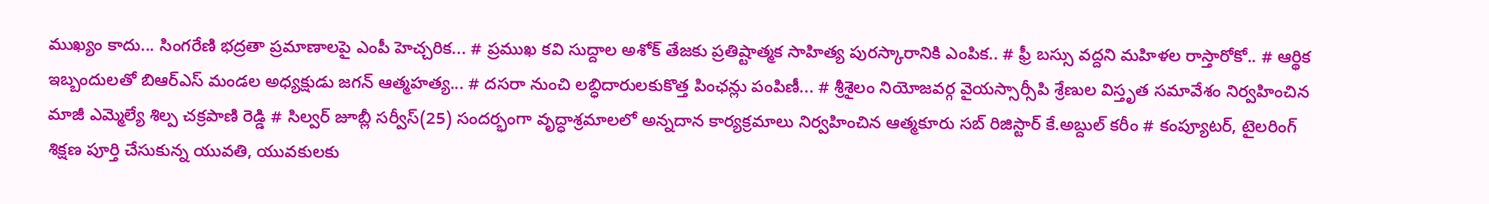ముఖ్యం కాదు... సింగరేణి భద్రతా ప్రమాణాలపై ఎంపీ హెచ్చరిక... # ప్రముఖ కవి సుద్దాల అశోక్ తేజకు ప్రతిష్టాత్మక సాహిత్య పురస్కారానికి ఎంపిక.. # ఫ్రీ బస్సు వద్దని మహిళల రాస్తారోకో.. # ఆర్థిక ఇబ్బందులతో బిఆర్ఎస్ మండల అధ్యక్షుడు జగన్ ఆత్మహత్య... # దసరా నుంచి లబ్ధిదారులకుకొత్త పింఛన్లు పంపిణీ... # శ్రీశైలం నియోజవర్గ వైయస్సార్సీపి శ్రేణుల విస్తృత సమావేశం నిర్వహించిన మాజీ ఎమ్మెల్యే శిల్ప చక్రపాణి రెడ్డి # సిల్వర్ జూబ్లీ సర్వీస్(25) సందర్భంగా వృద్ధాశ్రమాలలో అన్నదాన కార్యక్రమాలు నిర్వహించిన ఆత్మకూరు సబ్ రిజిస్టార్ కే.అబ్దుల్ కరీం # కంప్యూటర్, టైలరింగ్ శిక్షణ పూర్తి చేసుకున్న యువతి, యువకులకు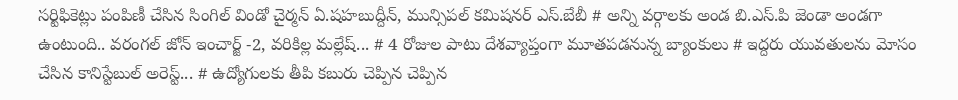సర్టిఫికెట్లు పంపిణీ చేసిన సింగిల్ విండో చైర్మన్ ఏ.షహబుద్దీన్, మున్సిపల్ కమిషనర్ ఎస్.బేబీ # అన్ని వర్గాలకు అండ బి.ఎస్.పి జెండా అండగా ఉంటుంది.. వరంగల్ జోన్ ఇంచార్జ్ -2, వరికిల్ల మల్లేష్... # 4 రోజుల పాటు దేశవ్యాప్తంగా మూతపడనున్న బ్యాంకులు # ఇద్దరు యువతులను మోసం చేసిన కానిస్టేబుల్ అరెస్ట్... # ఉద్యోగులకు తీపి కబురు చెప్పిన చెప్పిన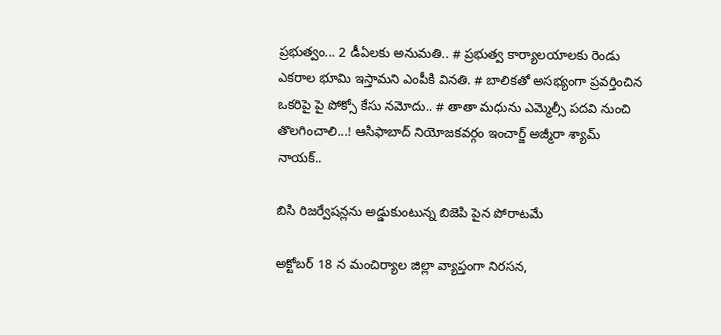ప్రభుత్వం... 2 డీఏలకు అనుమతి.. # ప్రభుత్వ కార్యాలయాలకు రెండు ఎకరాల భూమి ఇస్తామని ఎంపీకి వినతి. # బాలికతో అసభ్యంగా ప్రవర్తించిన ఒకరిపై పై పోక్సో కేసు నమోదు.. # తాతా మధును ఎమ్మెల్సీ పదవి నుంచి తొలగించాలి...! ఆసిఫాబాద్ నియోజకవర్గం ఇంచార్జ్ అజ్మీరా శ్యామ్ నాయక్..

బిసి రిజర్వేషన్లను అడ్డుకుంటున్న బిజెపి పైన పోరాటమే

అక్టోబర్ 18 న మంచిర్యాల జిల్లా వ్యాప్తంగా నిరసన,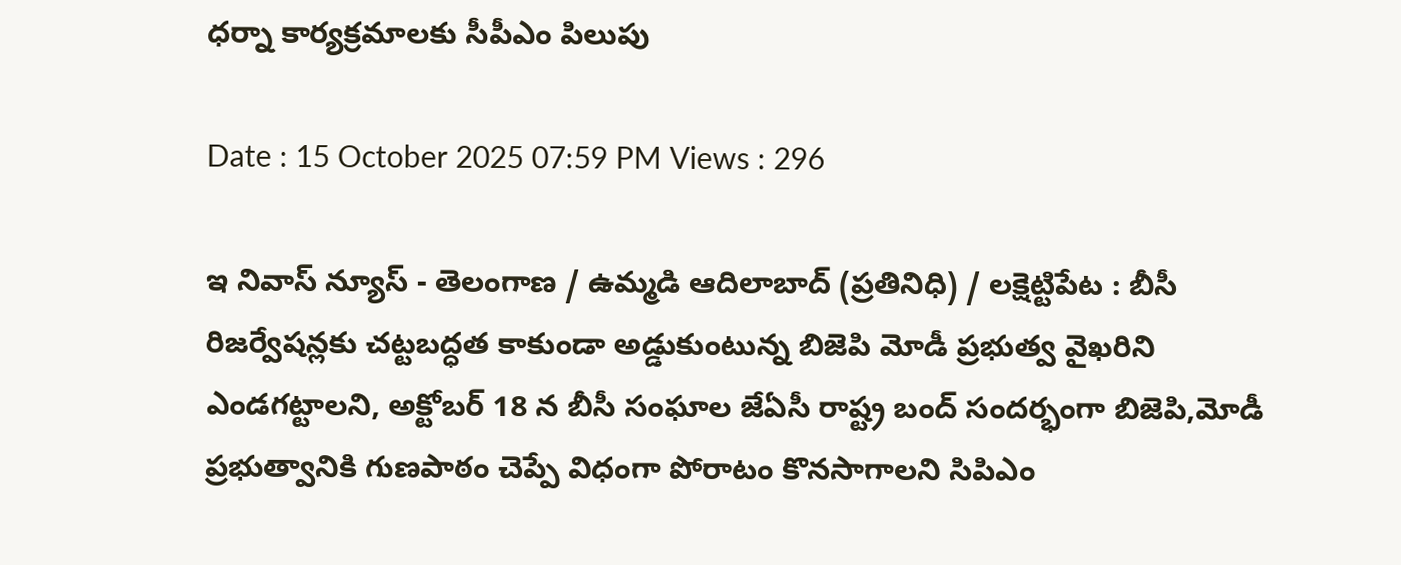ధర్నా కార్యక్రమాలకు సీపీఎం పిలుపు

Date : 15 October 2025 07:59 PM Views : 296

ఇ నివాస్ న్యూస్ - తెలంగాణ / ఉమ్మడి ఆదిలాబాద్ (ప్రతినిధి) / లక్షెట్టిపేట : బీసీ రిజర్వేషన్లకు చట్టబద్ధత కాకుండా అడ్డుకుంటున్న బిజెపి మోడీ ప్రభుత్వ వైఖరిని ఎండగట్టాలని, అక్టోబర్ 18 న బీసీ సంఘాల జేఏసీ రాష్ట్ర బంద్ సందర్భంగా బిజెపి,మోడీ ప్రభుత్వానికి గుణపాఠం చెప్పే విధంగా పోరాటం కొనసాగాలని సిపిఎం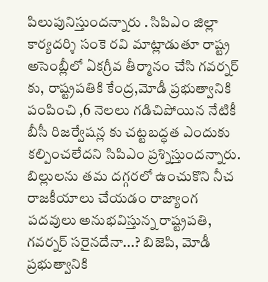పిలుపునిస్తుందన్నారు . సిపిఎం జిల్లా కార్యదర్శి సంకె రవి మాట్లాడుతూ రాష్ట్ర అసెంబ్లీలో ఏకగ్రీవ తీర్మానం చేసి గవర్నర్ కు, రాష్ట్రపతికి కేంద్ర,మోడీ ప్రభుత్వానికి పంపించి ,6 నెలలు గడిచిపోయిన నేటికీ బీసీ రిజర్వేషన్ల కు చట్టబద్ధత ఎందుకు కల్పించలేదని సిపిఎం ప్రశ్నిస్తుందన్నారు. బిల్లులను తమ దగ్గరలో ఉంచుకొని నీచ రాజకీయాలు చేయడం రాజ్యాంగ పదవులు అనుభవిస్తున్న రాష్ట్రపతి, గవర్నర్ సరైనదేనా...? బిజెపి, మోడీ ప్రభుత్వానికి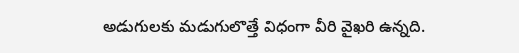అడుగులకు మడుగులొత్తే విధంగా వీరి వైఖరి ఉన్నది.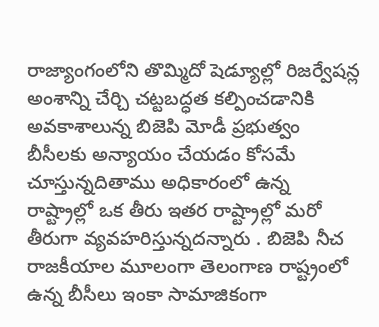రాజ్యాంగంలోని తొమ్మిదో షెడ్యూల్లో రిజర్వేషన్ల అంశాన్ని చేర్చి చట్టబద్ధత కల్పించడానికి అవకాశాలున్న బిజెపి మోడీ ప్రభుత్వం బీసీలకు అన్యాయం చేయడం కోసమే చూస్తున్నదితాము అధికారంలో ఉన్న రాష్ట్రాల్లో ఒక తీరు ఇతర రాష్ట్రాల్లో మరో తీరుగా వ్యవహరిస్తున్నదన్నారు . బిజెపి నీచ రాజకీయాల మూలంగా తెలంగాణ రాష్ట్రంలో ఉన్న బీసీలు ఇంకా సామాజికంగా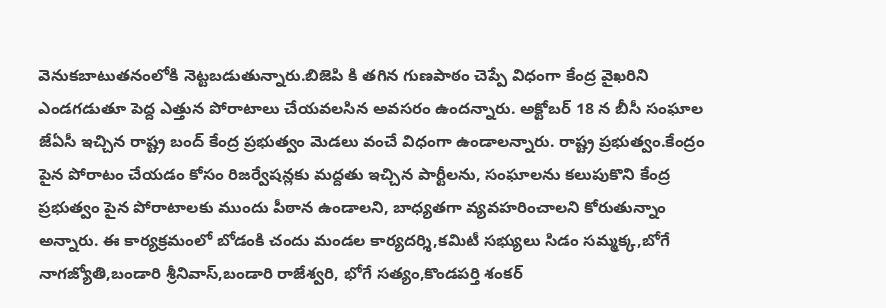వెనుకబాటుతనంలోకి నెట్టబడుతున్నారు.బిజెపి కి తగిన గుణపాఠం చెప్పే విధంగా కేంద్ర వైఖరిని ఎండగడుతూ పెద్ద ఎత్తున పోరాటాలు చేయవలసిన అవసరం ఉందన్నారు. అక్టోబర్ 18 న బీసీ సంఘాల జేఏసీ ఇచ్చిన రాష్ట్ర బంద్ కేంద్ర ప్రభుత్వం మెడలు వంచే విధంగా ఉండాలన్నారు. రాష్ట్ర ప్రభుత్వం.కేంద్రం పైన పోరాటం చేయడం కోసం రిజర్వేషన్లకు మద్దతు ఇచ్చిన పార్టీలను, సంఘాలను కలుపుకొని కేంద్ర ప్రభుత్వం పైన పోరాటాలకు ముందు పీఠాన ఉండాలని, బాధ్యతగా వ్యవహరించాలని కోరుతున్నాం అన్నారు. ఈ కార్యక్రమంలో బోడంకి చందు మండల కార్యదర్శి,కమిటీ సభ్యులు సిడం సమ్మక్క,బోగే నాగజ్యోతి,బండారి శ్రీనివాస్,బండారి రాజేశ్వరి, భోగే సత్యం,కొండపర్తి శంకర్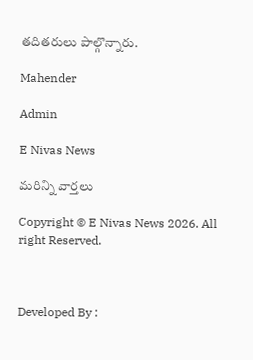తదితరులు పాల్గొన్నారు.

Mahender

Admin

E Nivas News

మరిన్ని వార్తలు

Copyright © E Nivas News 2026. All right Reserved.



Developed By :